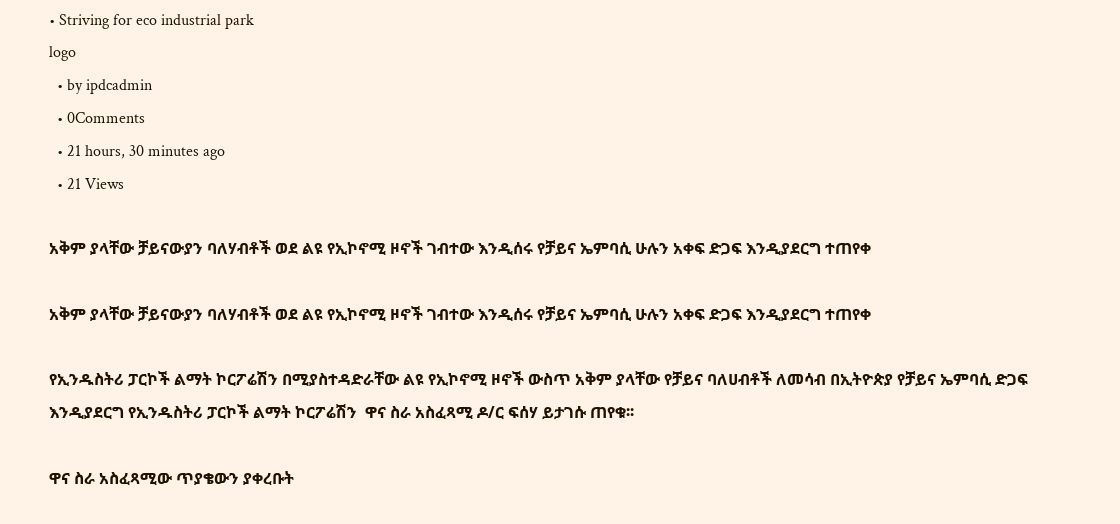• Striving for eco industrial park
logo
  • by ipdcadmin
  • 0Comments
  • 21 hours, 30 minutes ago
  • 21 Views

አቅም ያላቸው ቻይናውያን ባለሃብቶች ወደ ልዩ የኢኮኖሚ ዞኖች ገብተው እንዲሰሩ የቻይና ኤምባሲ ሁሉን አቀፍ ድጋፍ እንዲያደርግ ተጠየቀ

አቅም ያላቸው ቻይናውያን ባለሃብቶች ወደ ልዩ የኢኮኖሚ ዞኖች ገብተው እንዲሰሩ የቻይና ኤምባሲ ሁሉን አቀፍ ድጋፍ እንዲያደርግ ተጠየቀ

የኢንዱስትሪ ፓርኮች ልማት ኮርፖሬሽን በሚያስተዳድራቸው ልዩ የኢኮኖሚ ዞኖች ውስጥ አቅም ያላቸው የቻይና ባለሀብቶች ለመሳብ በኢትዮጵያ የቻይና ኤምባሲ ድጋፍ እንዲያደርግ የኢንዱስትሪ ፓርኮች ልማት ኮርፖሬሽን  ዋና ስራ አስፈጻሚ ዶ/ር ፍሰሃ ይታገሱ ጠየቁ፡፡

ዋና ስራ አስፈጻሚው ጥያቄውን ያቀረቡት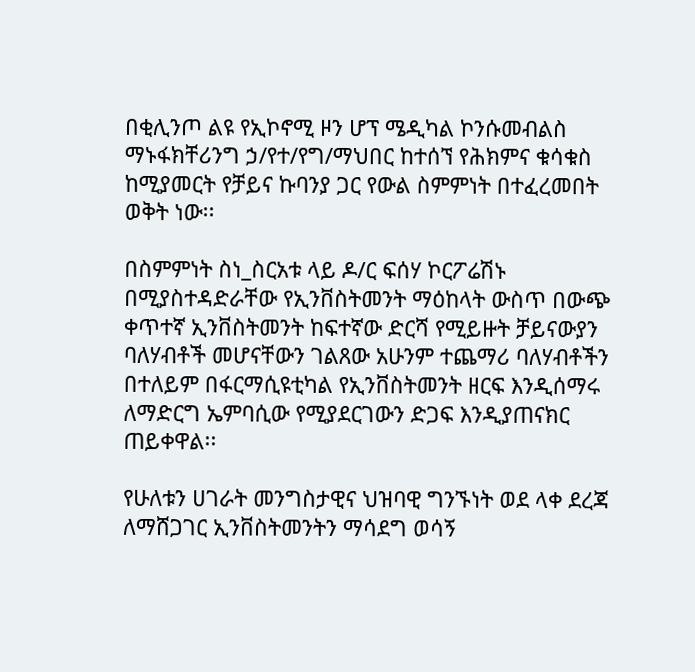በቂሊንጦ ልዩ የኢኮኖሚ ዞን ሆፕ ሜዲካል ኮንሱመብልስ ማኑፋክቸሪንግ ኃ/የተ/የግ/ማህበር ከተሰኘ የሕክምና ቁሳቁስ ከሚያመርት የቻይና ኩባንያ ጋር የውል ስምምነት በተፈረመበት ወቅት ነው፡፡

በስምምነት ስነ_ስርአቱ ላይ ዶ/ር ፍሰሃ ኮርፖሬሽኑ በሚያስተዳድራቸው የኢንቨስትመንት ማዕከላት ውስጥ በውጭ ቀጥተኛ ኢንቨስትመንት ከፍተኛው ድርሻ የሚይዙት ቻይናውያን ባለሃብቶች መሆናቸውን ገልጸው አሁንም ተጨማሪ ባለሃብቶችን በተለይም በፋርማሲዩቲካል የኢንቨስትመንት ዘርፍ እንዲሰማሩ ለማድርግ ኤምባሲው የሚያደርገውን ድጋፍ እንዲያጠናክር ጠይቀዋል፡፡

የሁለቱን ሀገራት መንግስታዊና ህዝባዊ ግንኙነት ወደ ላቀ ደረጃ ለማሸጋገር ኢንቨስትመንትን ማሳደግ ወሳኝ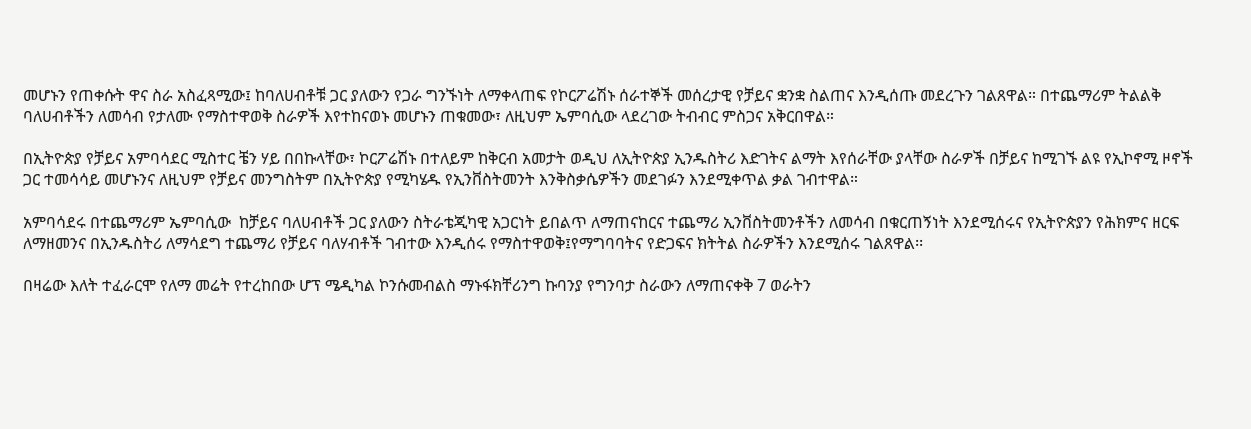መሆኑን የጠቀሱት ዋና ስራ አስፈጻሚው፤ ከባለሀብቶቹ ጋር ያለውን የጋራ ግንኙነት ለማቀላጠፍ የኮርፖሬሽኑ ሰራተኞች መሰረታዊ የቻይና ቋንቋ ስልጠና እንዲሰጡ መደረጉን ገልጸዋል። በተጨማሪም ትልልቅ ባለሀብቶችን ለመሳብ የታለሙ የማስተዋወቅ ስራዎች እየተከናወኑ መሆኑን ጠቁመው፣ ለዚህም ኤምባሲው ላደረገው ትብብር ምስጋና አቅርበዋል።

በኢትዮጵያ የቻይና አምባሳደር ሚስተር ቼን ሃይ በበኩላቸው፣ ኮርፖሬሽኑ በተለይም ከቅርብ አመታት ወዲህ ለኢትዮጵያ ኢንዱስትሪ እድገትና ልማት እየሰራቸው ያላቸው ስራዎች በቻይና ከሚገኙ ልዩ የኢኮኖሚ ዞኖች ጋር ተመሳሳይ መሆኑንና ለዚህም የቻይና መንግስትም በኢትዮጵያ የሚካሄዱ የኢንቨስትመንት እንቅስቃሴዎችን መደገፉን እንደሚቀጥል ቃል ገብተዋል።

አምባሳደሩ በተጨማሪም ኤምባሲው  ከቻይና ባለሀብቶች ጋር ያለውን ስትራቴጂካዊ አጋርነት ይበልጥ ለማጠናከርና ተጨማሪ ኢንቨስትመንቶችን ለመሳብ በቁርጠኝነት እንደሚሰሩና የኢትዮጵያን የሕክምና ዘርፍ ለማዘመንና በኢንዱስትሪ ለማሳደግ ተጨማሪ የቻይና ባለሃብቶች ገብተው እንዲሰሩ የማስተዋወቅ፤የማግባባትና የድጋፍና ክትትል ስራዎችን እንደሚሰሩ ገልጸዋል፡፡

በዛሬው እለት ተፈራርሞ የለማ መሬት የተረከበው ሆፕ ሜዲካል ኮንሱመብልስ ማኑፋክቸሪንግ ኩባንያ የግንባታ ስራውን ለማጠናቀቅ 7 ወራትን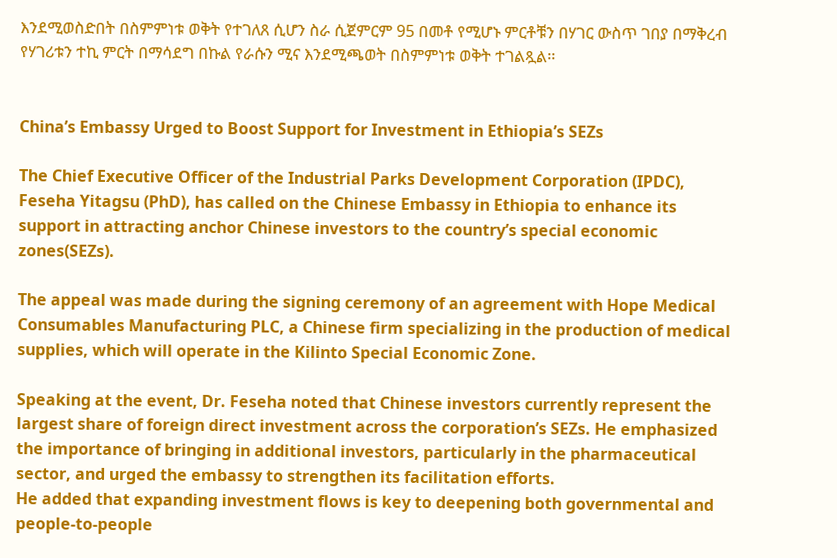እንደሚወስድበት በስምምነቱ ወቅት የተገለጸ ሲሆን ስራ ሲጀምርም 95 በመቶ የሚሆኑ ምርቶቹን በሃገር ውስጥ ገበያ በማቅረብ የሃገሪቱን ተኪ ምርት በማሳደግ በኩል የራሱን ሚና እንደሚጫወት በስምምነቱ ወቅት ተገልጿል፡፡


China’s Embassy Urged to Boost Support for Investment in Ethiopia’s SEZs

The Chief Executive Officer of the Industrial Parks Development Corporation (IPDC),  Feseha Yitagsu (PhD), has called on the Chinese Embassy in Ethiopia to enhance its support in attracting anchor Chinese investors to the country’s special economic zones(SEZs).

The appeal was made during the signing ceremony of an agreement with Hope Medical Consumables Manufacturing PLC, a Chinese firm specializing in the production of medical supplies, which will operate in the Kilinto Special Economic Zone.

Speaking at the event, Dr. Feseha noted that Chinese investors currently represent the largest share of foreign direct investment across the corporation’s SEZs. He emphasized the importance of bringing in additional investors, particularly in the pharmaceutical sector, and urged the embassy to strengthen its facilitation efforts.
He added that expanding investment flows is key to deepening both governmental and people-to-people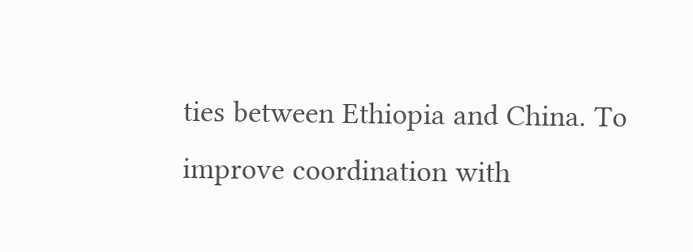ties between Ethiopia and China. To improve coordination with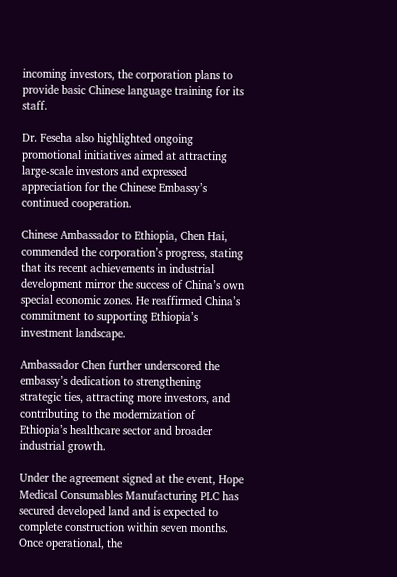incoming investors, the corporation plans to provide basic Chinese language training for its staff.

Dr. Feseha also highlighted ongoing promotional initiatives aimed at attracting large-scale investors and expressed appreciation for the Chinese Embassy’s continued cooperation.

Chinese Ambassador to Ethiopia, Chen Hai, commended the corporation’s progress, stating that its recent achievements in industrial development mirror the success of China’s own special economic zones. He reaffirmed China’s commitment to supporting Ethiopia’s investment landscape.

Ambassador Chen further underscored the embassy’s dedication to strengthening strategic ties, attracting more investors, and contributing to the modernization of Ethiopia’s healthcare sector and broader industrial growth.

Under the agreement signed at the event, Hope Medical Consumables Manufacturing PLC has secured developed land and is expected to complete construction within seven months. Once operational, the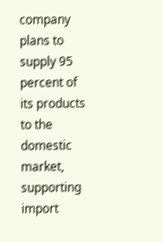company plans to supply 95 percent of its products to the domestic market, supporting import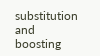substitution and boosting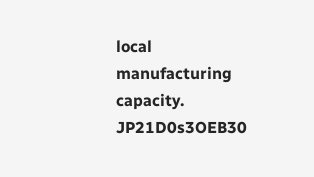local manufacturing capacity.
JP21D0s3OEB30